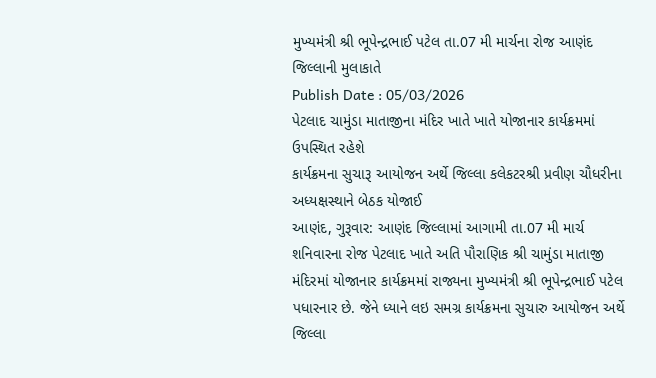મુખ્યમંત્રી શ્રી ભૂપેન્દ્રભાઈ પટેલ તા.07 મી માર્ચના રોજ આણંદ જિલ્લાની મુલાકાતે
Publish Date : 05/03/2026
પેટલાદ ચામુંડા માતાજીના મંદિર ખાતે ખાતે યોજાનાર કાર્યક્રમમાં ઉપસ્થિત રહેશે
કાર્યક્રમના સુચારૂ આયોજન અર્થે જિલ્લા કલેકટરશ્રી પ્રવીણ ચૌધરીના અધ્યક્ષસ્થાને બેઠક યોજાઈ
આણંદ, ગુરૂવાર: આણંદ જિલ્લામાં આગામી તા.07 મી માર્ચ શનિવારના રોજ પેટલાદ ખાતે અતિ પૌરાણિક શ્રી ચામુંડા માતાજી મંદિરમાં યોજાનાર કાર્યક્રમમાં રાજ્યના મુખ્યમંત્રી શ્રી ભૂપેન્દ્રભાઈ પટેલ પધારનાર છે. જેને ધ્યાને લઇ સમગ્ર કાર્યક્રમના સુચારુ આયોજન અર્થે જિલ્લા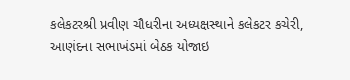કલેકટરશ્રી પ્રવીણ ચૌધરીના અધ્યક્ષસ્થાને કલેકટર કચેરી, આણંદના સભાખંડમાં બેઠક યોજાઇ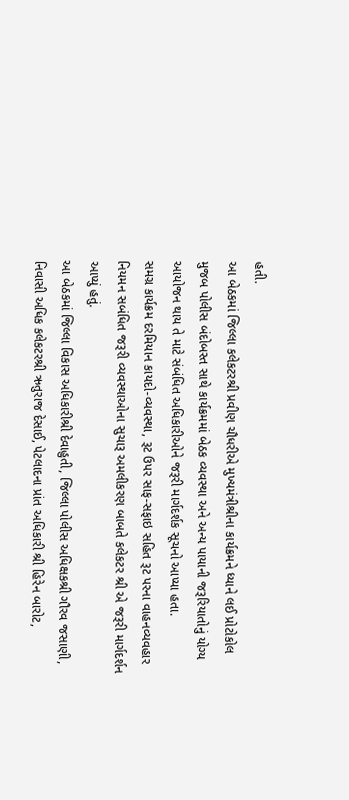હતી.
આ બેઠકમાં જિલ્લા કલેકટરશ્રી પ્રવીણ ચૌધરીએ મુખ્યમંત્રીશ્રીના કાર્યક્રમને ધ્યાને લઈ પ્રોટોકોલ મુજબ પોલીસ બંદોબસ્ત સાથે કાર્યક્રમમાં બેઠક વ્યવસ્થા અને અન્ય પાયાની જરૂરિયાતોનું યોગ્ય આયોજન થાય તે માટે સંબંધિત અધિકારીઓને જરૂરી માર્ગદર્શક સૂચનો આપ્યા હતા.
સમગ્ર કાર્યક્રમ દરમિયાન કાયદો-વ્યવસ્થા, રૂટ ઉપર સાફ-સફાઇ સહિત રૂટ પરના વાહનવ્યવહાર નિયમન સબંધિત જરૂરી વ્યવસ્થાઓના સુચારૂ અમલીકરણ બાબતે કલેકટર શ્રી એ જરૂરી માર્ગદર્શન આપ્યું હતું.
આ બેઠકમાં જિલ્લા વિકાસ અધિકારીશ્રી દેવાહુતી, જિલ્લા પોલીસ અધિક્ષકશ્રી ગૌરવ જસાણી, નિવાસી અધિક કલેકટરશ્રી ઋતુરાજ દેસાઈ, પેટલાદના પ્રાંત અધિકારી શ્રી હિરેન બારોટ,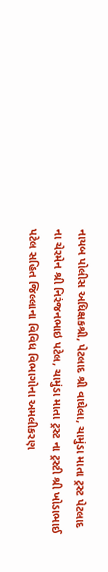નાયબ પોલીસ અધિક્ષકશ્રી, પેટલાદ શ્રી વાઘેલા, ચામુંડા માતા ટ્રસ્ટ પેટલાદ ના ચેરમેન શ્રી નિરંજનભાઇ પટેલ, ચામુંડા માતા ટ્રસ્ટ ના ટ્રસ્ટી શ્રી ખોડાભાઈ પટેલ સહિત જિલ્લાના વિવિધ વિભાગોના અમલીકરણ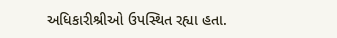અધિકારીશ્રીઓ ઉપસ્થિત રહ્યા હતા.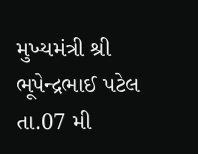મુખ્યમંત્રી શ્રી ભૂપેન્દ્રભાઈ પટેલ તા.07 મી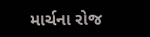માર્ચના રોજ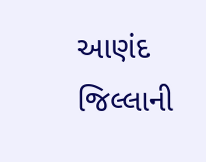આણંદ જિલ્લાની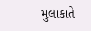મુલાકાતે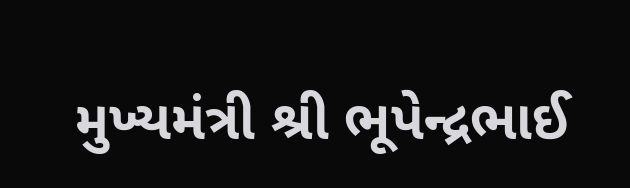મુખ્યમંત્રી શ્રી ભૂપેન્દ્રભાઈ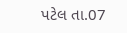પટેલ તા.07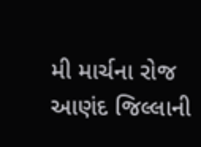મી માર્ચના રોજ આણંદ જિલ્લાની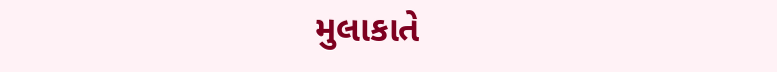મુલાકાતે